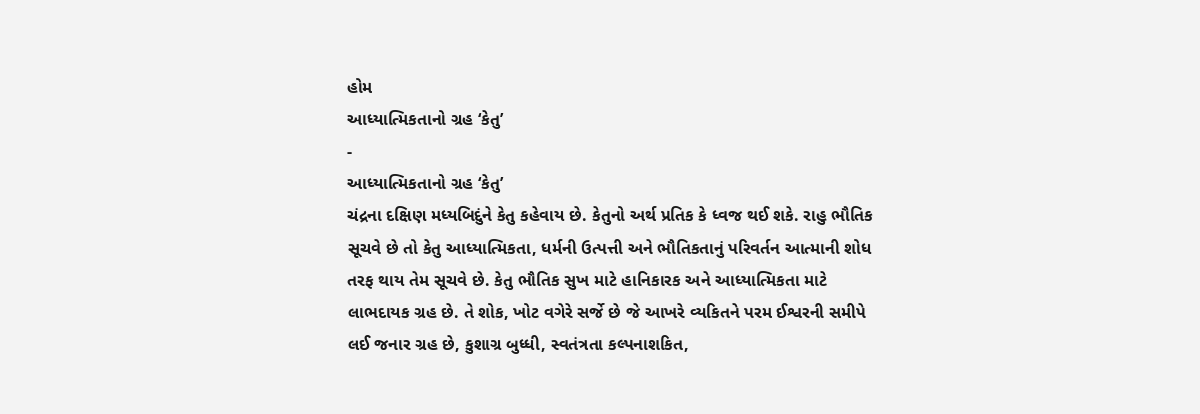હોમ
આધ્યાત્મિકતાનો ગ્રહ ‘કેતુ’
-
આધ્યાત્મિકતાનો ગ્રહ ‘કેતુ’
ચંદ્રના દક્ષિણ મધ્યબિદુંને કેતુ કહેવાય છે. કેતુનો અર્થ પ્રતિક કે ધ્વજ થઈ શકે. રાહુ ભૌતિક સૂચવે છે તો કેતુ આધ્યાત્મિકતા, ધર્મની ઉત્પત્તી અને ભૌતિકતાનું પરિવર્તન આત્માની શોધ તરફ થાય તેમ સૂચવે છે. કેતુ ભૌતિક સુખ માટે હાનિકારક અને આધ્યાત્મિકતા માટે લાભદાયક ગ્રહ છે. તે શોક, ખોટ વગેરે સર્જે છે જે આખરે વ્યકિતને પરમ ઈશ્વરની સમીપે લઈ જનાર ગ્રહ છે, કુશાગ્ર બુધ્ધી, સ્વતંત્રતા કલ્પનાશકિત,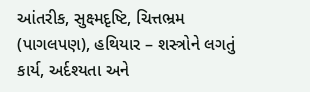આંતરીક, સુક્ષ્મદૃષ્ટિ, ચિત્તભ્રમ (પાગલપણ), હથિયાર – શસ્ત્રોને લગતું કાર્ય, અર્દશ્યતા અને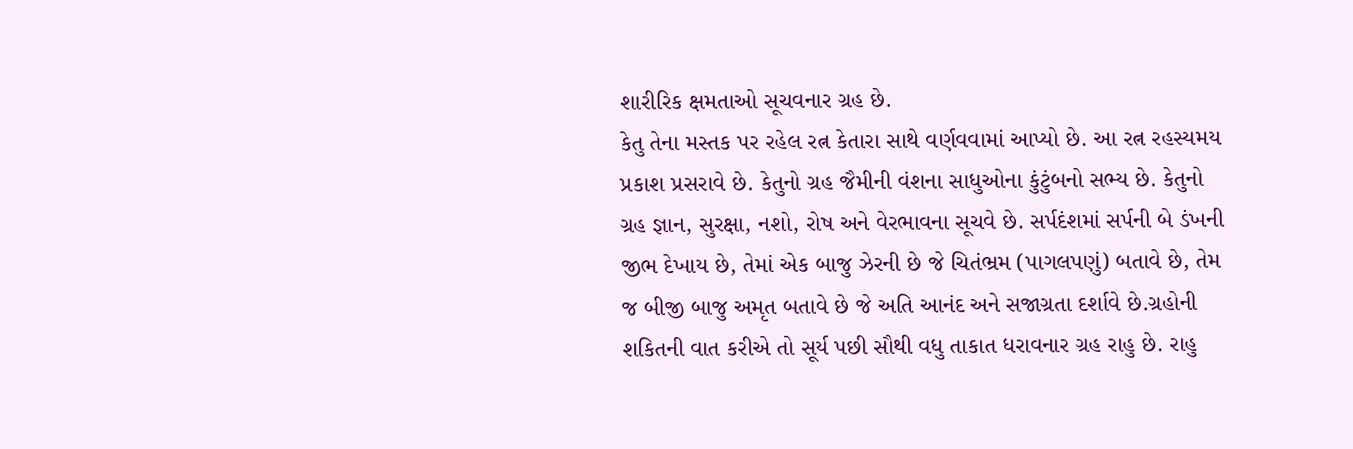શારીરિક ક્ષમતાઓ સૂચવનાર ગ્રહ છે.
કેતુ તેના મસ્તક પર રહેલ રત્ન કેતારા સાથે વર્ણવવામાં આપ્યો છે. આ રત્ન રહસ્યમય પ્રકાશ પ્રસરાવે છે. કેતુનો ગ્રહ જૈમીની વંશના સાધુઓના કુંટુંબનો સભ્ય છે. કેતુનો ગ્રહ જ્ઞાન, સુરક્ષા, નશો, રોષ અને વેરભાવના સૂચવે છે. સર્પદંશમાં સર્પની બે ડંખની જીભ દેખાય છે, તેમાં એક બાજુ ઝેરની છે જે ચિતંભ્રમ (પાગલપણું) બતાવે છે, તેમ જ બીજી બાજુ અમૃત બતાવે છે જે અતિ આનંદ અને સજાગ્રતા દર્શાવે છે.ગ્રહોની શકિતની વાત કરીએ તો સૂર્ય પછી સૌથી વધુ તાકાત ધરાવનાર ગ્રહ રાહુ છે. રાહુ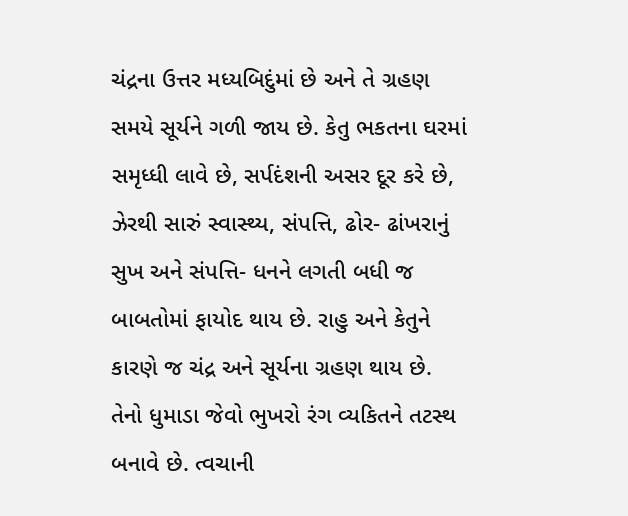ચંદ્રના ઉત્તર મધ્યબિદુંમાં છે અને તે ગ્રહણ સમયે સૂર્યને ગળી જાય છે. કેતુ ભકતના ઘરમાં સમૃધ્ધી લાવે છે, સર્પદંશની અસર દૂર કરે છે, ઝેરથી સારું સ્વાસ્થ્ય, સંપત્તિ, ઢોર- ઢાંખરાનું સુખ અને સંપત્તિ- ધનને લગતી બધી જ બાબતોમાં ફાયોદ થાય છે. રાહુ અને કેતુને કારણે જ ચંદ્ર અને સૂર્યના ગ્રહણ થાય છે.
તેનો ધુમાડા જેવો ભુખરો રંગ વ્યકિતને તટસ્થ બનાવે છે. ત્વચાની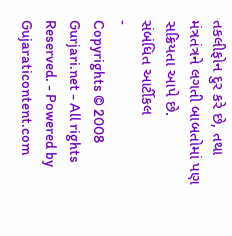તકલીફોન દુર કરે છે, તથા મંત્રતંત્રને લગતી બાબતોમાં પણ સક્રિયતા આપે છે.
સંબંધિત આર્ટીકલ
-
Copyrights © 2008 Gurjari.net - All rights Reserved. - Powered by
Gujaraticontent.com